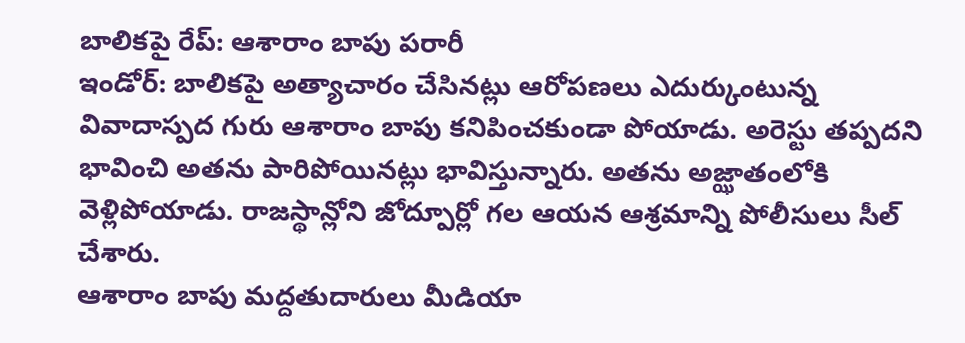బాలికపై రేప్: ఆశారాం బాపు పరారీ
ఇండోర్: బాలికపై అత్యాచారం చేసినట్లు ఆరోపణలు ఎదుర్కుంటున్న వివాదాస్పద గురు ఆశారాం బాపు కనిపించకుండా పోయాడు. అరెస్టు తప్పదని భావించి అతను పారిపోయినట్లు భావిస్తున్నారు. అతను అజ్ఝాతంలోకి వెళ్లిపోయాడు. రాజస్థాన్లోని జోద్పూర్లో గల ఆయన ఆశ్రమాన్ని పోలీసులు సీల్ చేశారు.
ఆశారాం బాపు మద్దతుదారులు మీడియా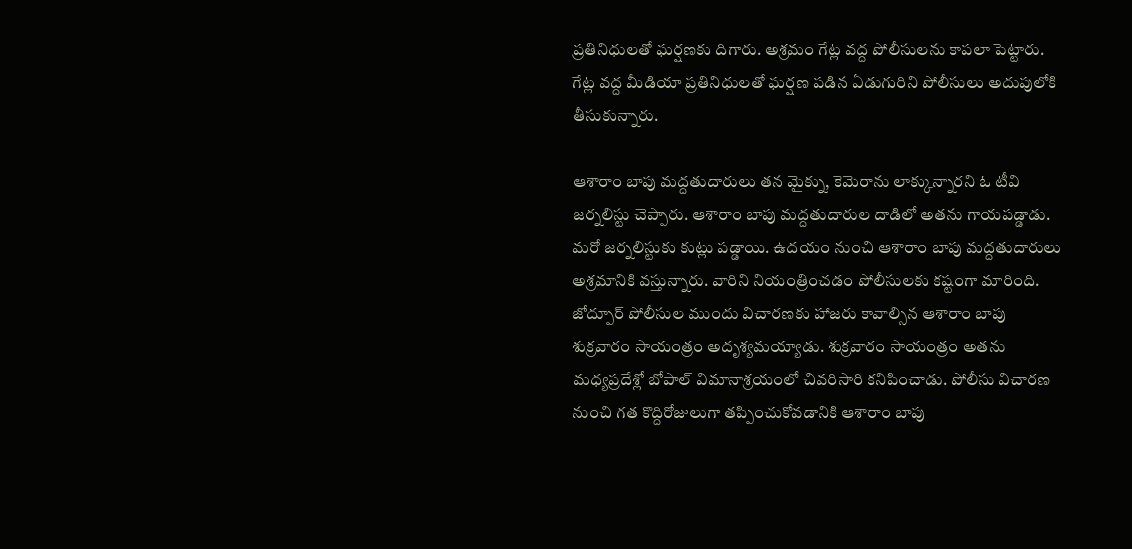ప్రతినిధులతో ఘర్షణకు దిగారు. అశ్రమం గేట్ల వద్ద పోలీసులను కాపలా పెట్టారు. గేట్ల వద్ద మీడియా ప్రతినిధులతో ఘర్షణ పడిన ఏడుగురిని పోలీసులు అదుపులోకి తీసుకున్నారు.

ఆశారాం బాపు మద్దతుదారులు తన మైక్ను, కెమెరాను లాక్కున్నారని ఓ టీవి జర్నలిస్టు చెప్పారు. ఆశారాం బాపు మద్దతుదారుల దాడిలో అతను గాయపడ్డాడు. మరో జర్నలిస్టుకు కుట్లు పడ్డాయి. ఉదయం నుంచి ఆశారాం బాపు మద్దతుదారులు అశ్రమానికి వస్తున్నారు. వారిని నియంత్రించడం పోలీసులకు కష్టంగా మారింది.
జోద్పూర్ పోలీసుల ముందు విచారణకు హాజరు కావాల్సిన ఆశారాం బాపు శుక్రవారం సాయంత్రం అదృశ్యమయ్యాడు. శుక్రవారం సాయంత్రం అతను మధ్యప్రదేశ్లో బోపాల్ విమానాశ్రయంలో చివరిసారి కనిపించాడు. పోలీసు విచారణ నుంచి గత కొద్దిరోజులుగా తప్పించుకోవడానికి ఆశారాం బాపు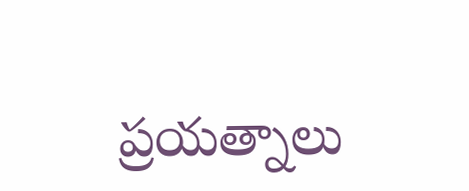ప్రయత్నాలు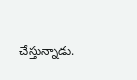చేస్తున్నాడు.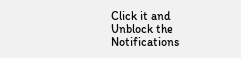Click it and Unblock the Notifications